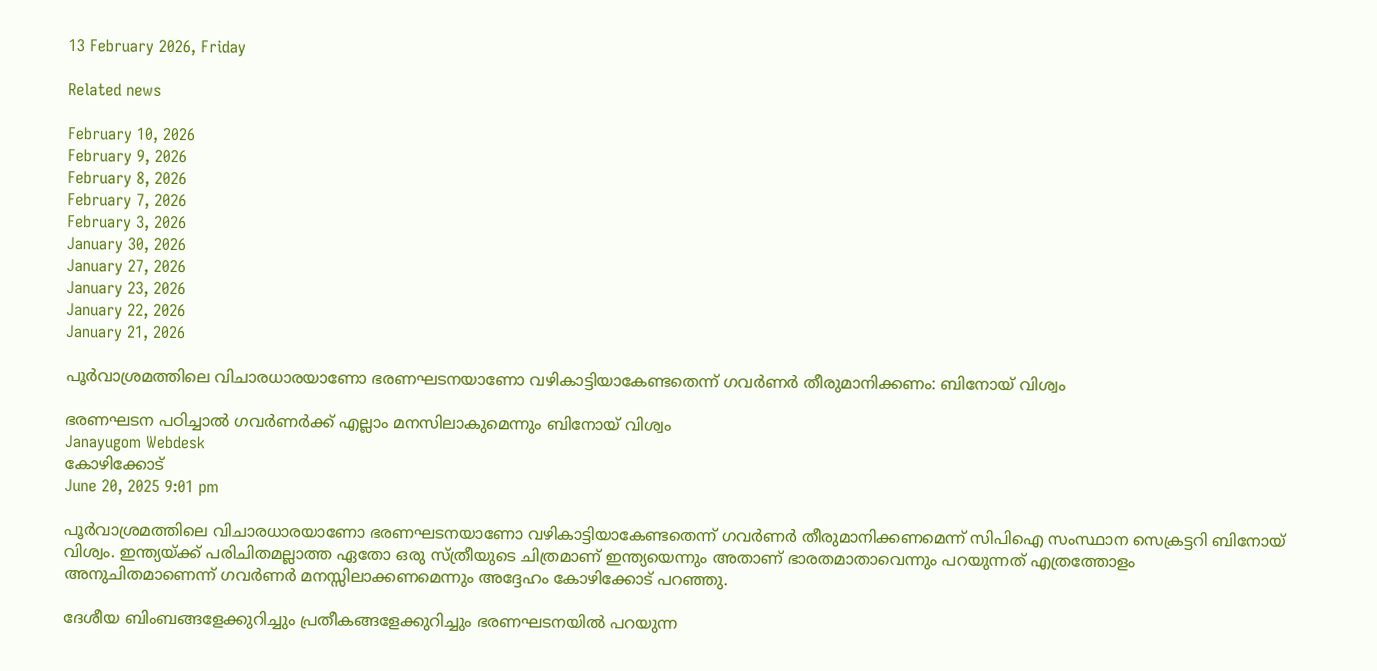13 February 2026, Friday

Related news

February 10, 2026
February 9, 2026
February 8, 2026
February 7, 2026
February 3, 2026
January 30, 2026
January 27, 2026
January 23, 2026
January 22, 2026
January 21, 2026

പൂര്‍വാശ്രമത്തിലെ വിചാരധാരയാണോ ഭരണഘടനയാണോ വഴികാട്ടിയാകേണ്ടതെന്ന് ഗവര്‍ണര്‍ തീരുമാനിക്കണം: ബിനോയ് വിശ്വം

ഭരണഘടന പഠിച്ചാല്‍ ഗവര്‍ണര്‍ക്ക് എല്ലാം മനസിലാകുമെന്നും ബിനോയ് വിശ്വം
Janayugom Webdesk
കോഴിക്കോട്
June 20, 2025 9:01 pm

പൂർവാശ്രമത്തിലെ വിചാരധാരയാണോ ഭരണഘടനയാണോ വഴികാട്ടിയാകേണ്ടതെന്ന് ഗവർണർ തീരുമാനിക്കണമെന്ന് സിപിഐ സംസ്ഥാന സെക്രട്ടറി ബിനോയ് വിശ്വം. ഇന്ത്യയ്ക്ക് പരിചിതമല്ലാത്ത ഏതോ ഒരു സ്ത്രീയുടെ ചിത്രമാണ് ഇന്ത്യയെന്നും അതാണ് ഭാരതമാതാവെന്നും പറയുന്നത് എത്രത്തോളം അനുചിതമാണെന്ന് ഗവർണർ മനസ്സിലാക്കണമെന്നും അദ്ദേഹം കോഴിക്കോട് പറഞ്ഞു.

ദേശീയ ബിംബങ്ങളേക്കുറിച്ചും പ്രതീകങ്ങളേക്കുറിച്ചും ഭരണഘടനയിൽ പറയുന്ന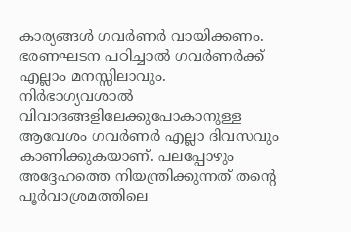കാര്യങ്ങൾ ഗവർണർ വായിക്കണം. ഭരണഘടന പഠിച്ചാൽ ഗവർണർക്ക് എല്ലാം മനസ്സിലാവും. നിര്‍ഭാഗ്യവശാല്‍ വിവാദങ്ങളിലേക്കുപോകാനുള്ള ആവേശം ഗവര്‍ണര്‍ എല്ലാ ദിവസവും കാണിക്കുകയാണ്. പലപ്പോഴും അദ്ദേഹത്തെ നിയന്ത്രിക്കുന്നത് തന്റെ പൂര്‍വാശ്രമത്തിലെ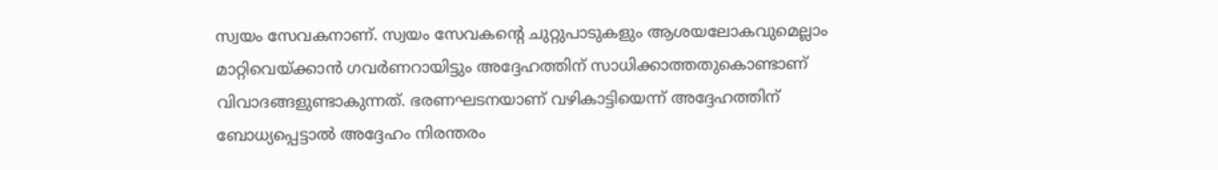സ്വയം സേവകനാണ്. സ്വയം സേവകന്റെ ചുറ്റുപാടുകളും ആശയലോകവുമെല്ലാം മാറ്റിവെയ്ക്കാന്‍ ഗവര്‍ണറായിട്ടും അദ്ദേഹത്തിന് സാധിക്കാത്തതുകൊണ്ടാണ് വിവാദങ്ങളുണ്ടാകുന്നത്. ഭരണഘടനയാണ് വഴികാട്ടിയെന്ന് അദ്ദേഹത്തിന് ബോധ്യപ്പെട്ടാല്‍ അദ്ദേഹം നിരന്തരം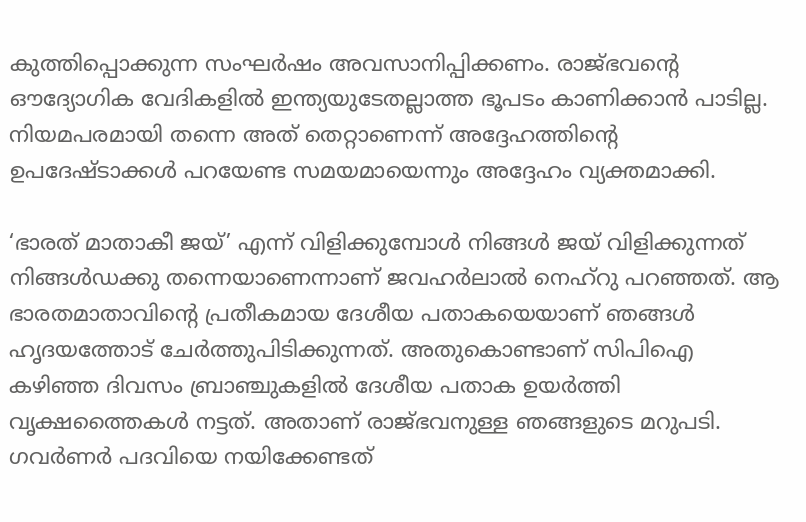കുത്തിപ്പൊക്കുന്ന സംഘര്‍ഷം അവസാനിപ്പിക്കണം. രാജ്ഭവന്റെ ഔദ്യോഗിക വേദികളിൽ ഇന്ത്യയുടേതല്ലാത്ത ഭൂപടം കാണിക്കാൻ പാടില്ല. നിയമപരമായി തന്നെ അത് തെറ്റാണെന്ന് അദ്ദേഹത്തിന്റെ ഉപദേഷ്ടാക്കൾ പറയേണ്ട സമയമായെന്നും അദ്ദേഹം വ്യക്തമാക്കി.

‘ഭാരത് മാതാകീ ജയ്’ എന്ന് വിളിക്കുമ്പോള്‍ നിങ്ങള്‍ ജയ് വിളിക്കുന്നത് നിങ്ങള്‍ഡക്കു തന്നെയാണെന്നാണ് ജവഹര്‍ലാല്‍ നെഹ്റു പറഞ്ഞത്. ആ ഭാരതമാതാവിന്റെ പ്രതീകമായ ദേശീയ പതാകയെയാണ് ‍ഞങ്ങള്‍ ഹൃദയത്തോട് ചേര്‍ത്തുപിടിക്കുന്നത്. അതുകൊണ്ടാണ് സിപിഐ കഴിഞ്ഞ ദിവസം ബ്രാഞ്ചുകളില്‍ ദേശീയ പതാക ഉയര്‍ത്തി വൃക്ഷത്തൈകള്‍ നട്ടത്. അതാണ് രാജ്ഭവനുള്ള ‍ഞങ്ങളുടെ മറുപടി. ഗവര്‍ണര്‍ പദവിയെ നയിക്കേണ്ടത്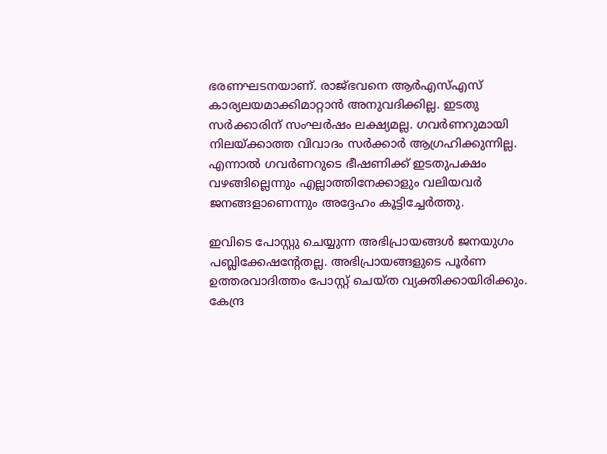ഭരണഘടനയാണ്. രാജ്ഭവനെ ആര്‍എസ്എസ് കാര്യലയമാക്കിമാറ്റാന്‍ അനുവദിക്കില്ല. ഇടതു സർക്കാരിന് സംഘർഷം ലക്ഷ്യമല്ല. ഗവർണറുമായി നിലയ്ക്കാത്ത വിവാദം സർക്കാർ ആഗ്രഹിക്കുന്നില്ല. എന്നാല്‍ ഗവര്‍ണറുടെ ഭീഷണിക്ക് ഇടതുപക്ഷം വഴങ്ങില്ലെന്നും എല്ലാത്തിനേക്കാളും വലിയവര്‍ ജനങ്ങളാണെന്നും അദ്ദേഹം കൂട്ടിച്ചേര്‍ത്തു.

ഇവിടെ പോസ്റ്റു ചെയ്യുന്ന അഭിപ്രായങ്ങള്‍ ജനയുഗം പബ്ലിക്കേഷന്റേതല്ല. അഭിപ്രായങ്ങളുടെ പൂര്‍ണ ഉത്തരവാദിത്തം പോസ്റ്റ് ചെയ്ത വ്യക്തിക്കായിരിക്കും. കേന്ദ്ര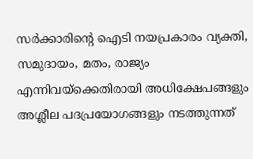സര്‍ക്കാരിന്റെ ഐടി നയപ്രകാരം വ്യക്തി, സമുദായം, മതം, രാജ്യം എന്നിവയ്‌ക്കെതിരായി അധിക്ഷേപങ്ങളും അശ്ലീല പദപ്രയോഗങ്ങളും നടത്തുന്നത്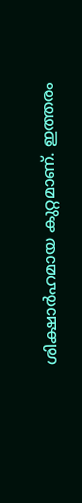ശിക്ഷാര്‍ഹമായ കുറ്റമാണ്. ഇത്തരം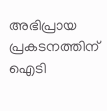അഭിപ്രായ പ്രകടനത്തിന് ഐടി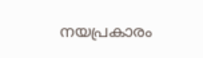നയപ്രകാരം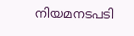നിയമനടപടി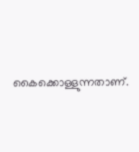കൈക്കൊള്ളുന്നതാണ്.